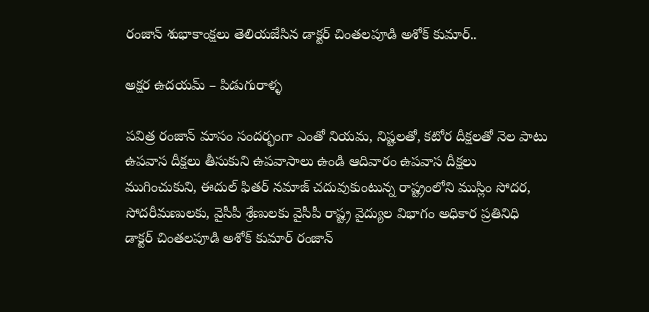రంజాన్ శుభాకాంక్షలు తెలియజేసిన డాక్టర్ చింతలపూడి అశోక్ కుమార్..

అక్షర ఉదయమ్ – పిడుగురాళ్ళ

పవిత్ర రంజాన్ మాసం సందర్భంగా ఎంతో నియమ, నిష్టలతో, కటోర దీక్షలతో నెల పాటు ఉపవాస దీక్షలు తీసుకుని ఉపవాసాలు ఉండి ఆదివారం ఉపవాస దీక్షలు ముగించుకుని, ఈదుల్ ఫితర్ నమాజ్ చదువుకుంటున్న రాష్ట్రంలోని ముస్లిం సోదర, సోదరీమణులకు, వైసీపీ శ్రేణులకు వైసీపీ రాష్ట్ర వైద్యుల విభాగం అధికార ప్రతినిధి డాక్టర్ చింతలపూడి అశోక్ కుమార్ రంజాన్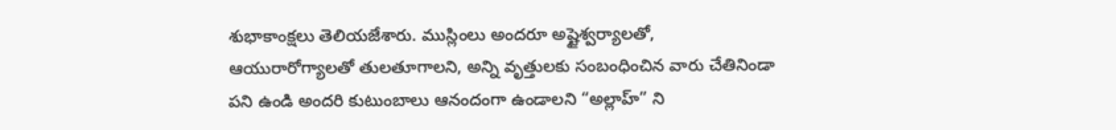శుభాకాంక్షలు తెలియజేశారు. ముస్లింలు అందరూ అష్టైశ్వర్యాలతో, ఆయురారోగ్యాలతో తులతూగాలని, అన్ని వృత్తులకు సంబంధించిన వారు చేతినిండా పని ఉండి అందరి కుటుంబాలు ఆనందంగా ఉండాలని “అల్లాహ్” ని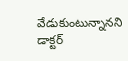వేడుకుంటున్నానని డాక్టర్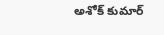అశోక్ కుమార్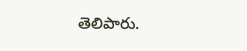తెలిపారు.